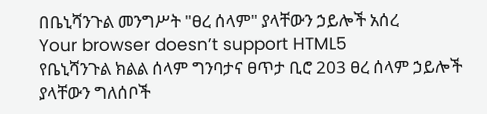በቤኒሻንጉል መንግሥት "ፀረ ሰላም" ያላቸውን ኃይሎች አሰረ
Your browser doesn’t support HTML5
የቤኒሻንጉል ክልል ሰላም ግንባታና ፀጥታ ቢሮ 203 ፀረ ሰላም ኃይሎች ያላቸውን ግለሰቦች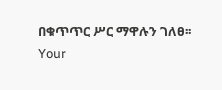በቁጥጥር ሥር ማዋሉን ገለፀ፡፡
Your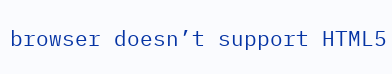browser doesn’t support HTML5